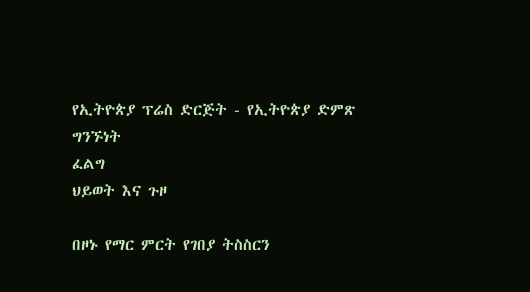የኢትዮጵያ ፕሬስ ድርጅት - የኢትዮጵያ ድምጽ
ግንኙነት
ፈልግ
ህይወት እና ጉዞ

በዞኑ የማር ምርት የገበያ ትስስርን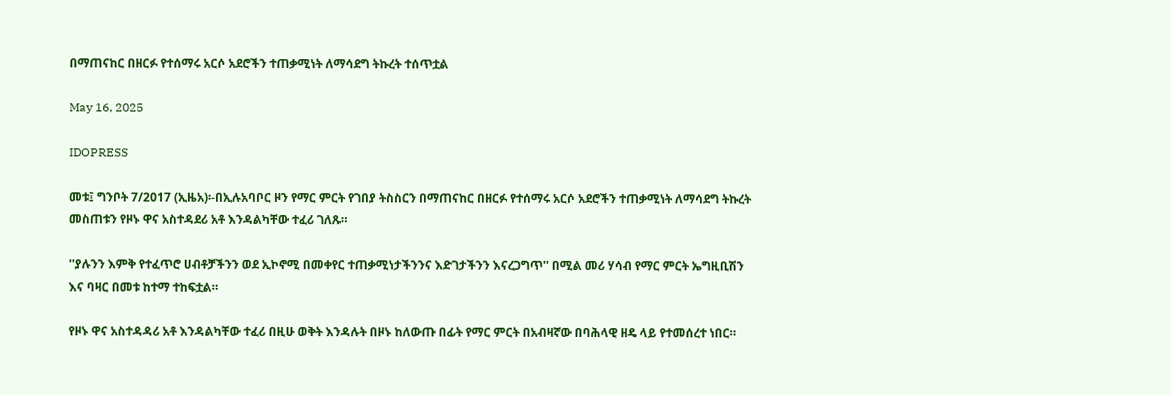በማጠናከር በዘርፉ የተሰማሩ አርሶ አደሮችን ተጠቃሚነት ለማሳደግ ትኩረት ተሰጥቷል

May 16, 2025

IDOPRESS

መቱ፤ ግንቦት 7/2017 (ኢዜአ)፡-በኢሉአባቦር ዞን የማር ምርት የገበያ ትስስርን በማጠናከር በዘርፉ የተሰማሩ አርሶ አደሮችን ተጠቃሚነት ለማሳደግ ትኩረት መስጠቱን የዞኑ ዋና አስተዳደሪ አቶ እንዳልካቸው ተፈሪ ገለጹ።

''ያሉንን እምቅ የተፈጥሮ ሀብቶቻችንን ወደ ኢኮኖሚ በመቀየር ተጠቃሚነታችንንና እድገታችንን እናረጋግጥ'' በሚል መሪ ሃሳብ የማር ምርት ኤግዚቢሽን እና ባዛር በመቱ ከተማ ተከፍቷል።

የዞኑ ዋና አስተዳዳሪ አቶ እንዳልካቸው ተፈሪ በዚሁ ወቅት እንዳሉት በዞኑ ከለውጡ በፊት የማር ምርት በአብዛኛው በባሕላዊ ዘዴ ላይ የተመሰረተ ነበር።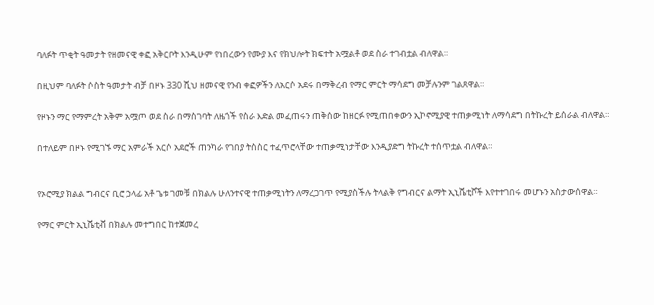ባለፉት ጥቂት ዓመታት የዘመናዊ ቀፎ አቅርቦት እንዲሁም የነበረውን የሙያ እና የክህሎት ክፍተት አሟልቶ ወደ ስራ ተገብቷል ብለዋል።

በዚህም ባለፉት ሶስት ዓመታት ብቻ በዞኑ 330 ሺህ ዘመናዊ የንብ ቀፎዎችን ለአርሶ አደሩ በማቅረብ የማር ምርት ማሳደግ መቻሉንም ገልጸዋል።

የዞኑን ማር የማምረት አቅም አሟጦ ወደ ስራ በማስገባት ለዜጎች የስራ እድል መፈጠሩን ጠቅሰው ከዘርፉ የሚጠበቀውን ኢኮኖሚያዊ ተጠቃሚነት ለማሳደግ በትኩረት ይሰራል ብለዋል።

በተለይም በዞኑ የሚገኙ ማር አምራች አርሶ አደሮች ጠንካራ የገበያ ትስስር ተፈጥሮላቸው ተጠቃሚነታቸው እንዲያድግ ትኩረት ተሰጥቷል ብለዋል።


የኦሮሚያ ክልል ግብርና ቢሮ ኃላፊ አቶ ጌቱ ገመቹ በክልሉ ሁለንተናዊ ተጠቃሚነትን ለማረጋገጥ የሚያስችሉ ትላልቅ የግብርና ልማት ኢኒሼቲቮች እየተተገበሩ መሆኑን አስታውሰዋል።

የማር ምርት ኢኒሼቲቭ በክልሉ መተግበር ከተጀመረ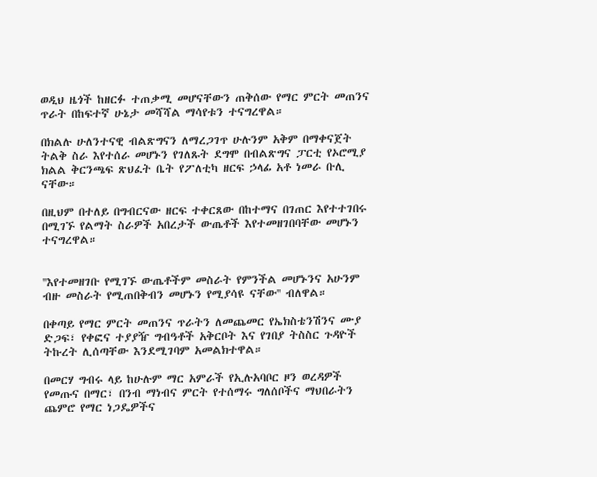ወዲህ ዜጎች ከዘርፉ ተጠቃሚ መሆናቸውን ጠቅሰው የማር ምርት መጠንና ጥራት በከፍተኛ ሁኔታ መሻሻል ማሳየቱን ተናግረዋል።

በክልሉ ሁለንተናዊ ብልጽግናን ለማረጋገጥ ሁሉንም አቅም በማቀናጀት ትልቅ ስራ እየተሰራ መሆኑን የገለጹት ደግሞ በብልጽግና ፓርቲ የኦሮሚያ ክልል ቅርንጫፍ ጽህፈት ቤት የፖለቲካ ዘርፍ ኃላፊ አቶ ነመራ ቡሊ ናቸው።

በዚህም በተለይ በግብርናው ዘርፍ ተቀርጸው በከተማና በገጠር እየተተገበሩ በሚገኙ የልማት ስራዎች አበረታች ውጤቶች እየተመዘገበባቸው መሆኑን ተናግረዋል።


''እየተመዘገቡ የሚገኙ ውጤቶችም መስራት የምንችል መሆኑንና አሁንም ብዙ መስራት የሚጠበቅብን መሆኑን የሚያሳዩ ናቸው'' ብለዋል።

በቀጣይ የማር ምርት መጠንና ጥራትን ለመጨመር የኤክስቴንሽንና ሙያ ድጋፍ፣ የቀፎና ተያያዥ ግብዓቶች አቅርቦት እና የገበያ ትስስር ጉዳዮች ትኩረት ሊሰጣቸው እንደሚገባም አመልክተዋል።

በመርሃ ግብሩ ላይ ከሁሉም ማር አምራች የኢሉአባቦር ዞን ወረዳዎች የመጡና በማር፣ በንብ ማነብና ምርት የተሰማሩ ግለሰቦችና ማህበራትን ጨምሮ የማር ነጋዴዎችና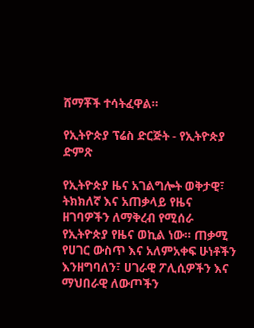ሸማቾች ተሳትፈዋል።

የኢትዮጵያ ፕሬስ ድርጅት - የኢትዮጵያ ድምጽ

የኢትዮጵያ ዜና አገልግሎት ወቅታዊ፣ ትክክለኛ እና አጠቃላይ የዜና ዘገባዎችን ለማቅረብ የሚሰራ የኢትዮጵያ የዜና ወኪል ነው። ጠቃሚ የሀገር ውስጥ እና አለምአቀፍ ሁነቶችን እንዘግባለን፣ ሀገራዊ ፖሊሲዎችን እና ማህበራዊ ለውጦችን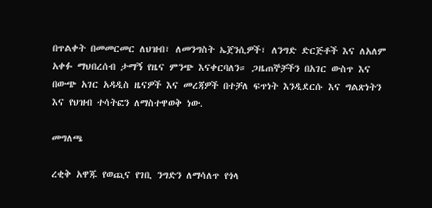በጥልቀት በመመርመር ለህዝብ፣ ለመንግስት ኤጀንሲዎች፣ ለንግድ ድርጅቶች እና ለአለም አቀፉ ማህበረሰብ ታማኝ የዜና ምንጭ እናቀርባለን። ጋዜጠኞቻችን በአገር ውስጥ እና በውጭ አገር አዳዲስ ዜናዎች እና መረጃዎች በተቻለ ፍጥነት እንዲደርሱ እና ግልጽነትን እና የህዝብ ተሳትፎን ለማስተዋወቅ ነው.

መግለጫ

ረቂቅ አዋጁ የወጪና የገቢ ንግድን ለማሳለጥ የጎላ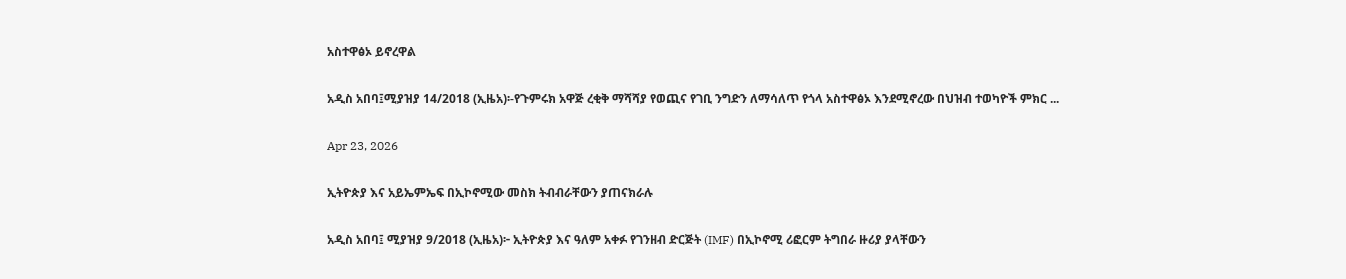አስተዋፅኦ ይኖረዋል

አዲስ አበባ፤ሚያዝያ 14/2018 (ኢዜአ)፡-የጉምሩክ አዋጅ ረቂቅ ማሻሻያ የወጪና የገቢ ንግድን ለማሳለጥ የጎላ አስተዋፅኦ እንደሚኖረው በህዝብ ተወካዮች ምክር ...

Apr 23, 2026

ኢትዮጵያ እና አይኤምኤፍ በኢኮኖሚው መስክ ትብብራቸውን ያጠናክራሉ

አዲስ አበባ፤ ሚያዝያ 9/2018 (ኢዜአ)፦ ኢትዮጵያ እና ዓለም አቀፉ የገንዘብ ድርጅት (IMF) በኢኮኖሚ ሪፎርም ትግበራ ዙሪያ ያላቸውን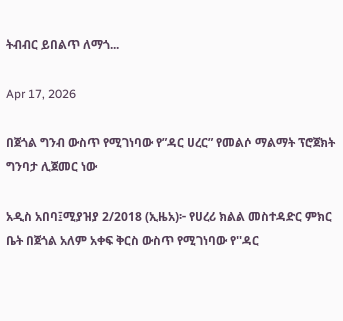ትብብር ይበልጥ ለማጎ...

Apr 17, 2026

በጀጎል ግንብ ውስጥ የሚገነባው የ”ዳር ሀረር” የመልሶ ማልማት ፕሮጀክት ግንባታ ሊጀመር ነው

አዲስ አበባ፤ሚያዝያ 2/2018 (ኢዜአ)፦ የሀረሪ ክልል መስተዳድር ምክር ቤት በጀጎል አለም አቀፍ ቅርስ ውስጥ የሚገነባው የ''ዳር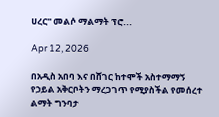ሀረር'' መልሶ ማልማት ፕሮ...

Apr 12, 2026

በአዲስ አበባ እና በሸገር ከተሞች አስተማማኝ የኃይል አቅርቦትን ማረጋገጥ የሚያስችል የመሰረተ ልማት ግንባታ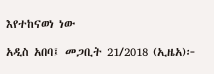እየተከናወነ ነው

አዲስ አበባ፤ መጋቢት 21/2018 (ኢዜአ)፦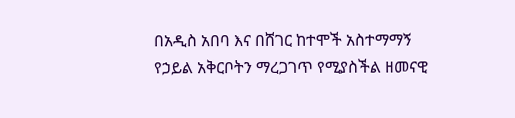በአዲስ አበባ እና በሸገር ከተሞች አስተማማኝ የኃይል አቅርቦትን ማረጋገጥ የሚያስችል ዘመናዊ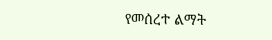የመሰረተ ልማት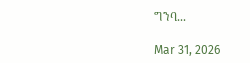ግንባ...

Mar 31, 2026